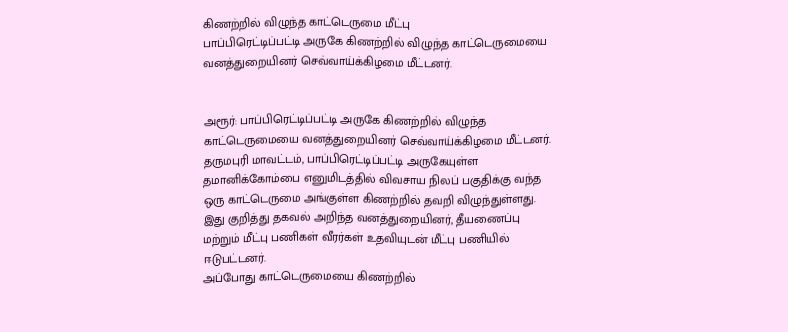கிணற்றில் விழுந்த காட்டெருமை மீட்பு
பாப்பிரெட்டிப்பட்டி அருகே கிணற்றில் விழுந்த காட்டெருமையை வனத்துறையினர் செவ்வாய்க்கிழமை மீட்டனர்.


அரூர்: பாப்பிரெட்டிப்பட்டி அருகே கிணற்றில் விழுந்த காட்டெருமையை வனத்துறையினர் செவ்வாய்க்கிழமை மீட்டனர்.
தருமபுரி மாவட்டம், பாப்பிரெட்டிப்பட்டி அருகேயுள்ள தமானிக்கோம்பை எனுமிடத்தில் விவசாய நிலப் பகுதிக்கு வந்த ஒரு காட்டெருமை அங்குள்ள கிணற்றில் தவறி விழுந்துள்ளது. இது குறித்து தகவல் அறிந்த வனத்துறையினர், தீயணைப்பு மற்றும் மீட்பு பணிகள் வீரர்கள் உதவியுடன் மீட்பு பணியில் ஈடுபட்டனர்.
அப்போது காட்டெருமையை கிணற்றில்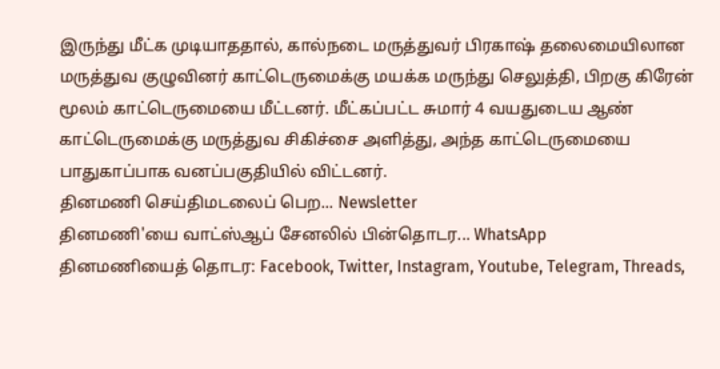இருந்து மீட்க முடியாததால், கால்நடை மருத்துவர் பிரகாஷ் தலைமையிலான மருத்துவ குழுவினர் காட்டெருமைக்கு மயக்க மருந்து செலுத்தி, பிறகு கிரேன் மூலம் காட்டெருமையை மீட்டனர். மீட்கப்பட்ட சுமார் 4 வயதுடைய ஆண் காட்டெருமைக்கு மருத்துவ சிகிச்சை அளித்து, அந்த காட்டெருமையை பாதுகாப்பாக வனப்பகுதியில் விட்டனர்.
தினமணி செய்திமடலைப் பெற... Newsletter
தினமணி'யை வாட்ஸ்ஆப் சேனலில் பின்தொடர... WhatsApp
தினமணியைத் தொடர: Facebook, Twitter, Instagram, Youtube, Telegram, Threads,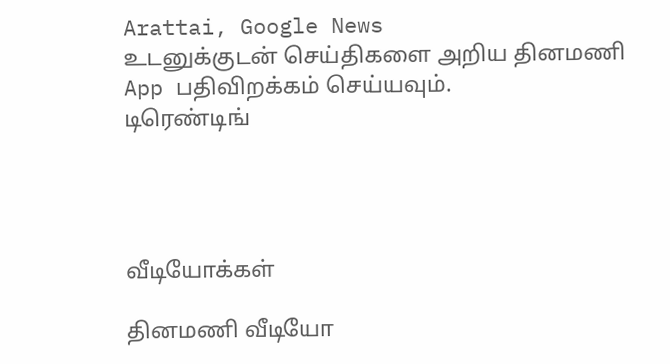Arattai, Google News
உடனுக்குடன் செய்திகளை அறிய தினமணி App பதிவிறக்கம் செய்யவும்.
டிரெண்டிங்




வீடியோக்கள்

தினமணி வீடியோ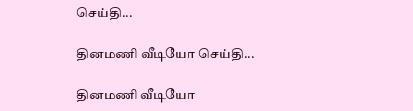செய்தி...

தினமணி வீடியோ செய்தி...

தினமணி வீடியோ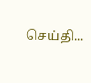செய்தி...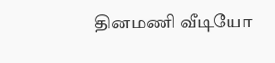தினமணி வீடியோ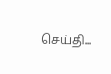செய்தி...